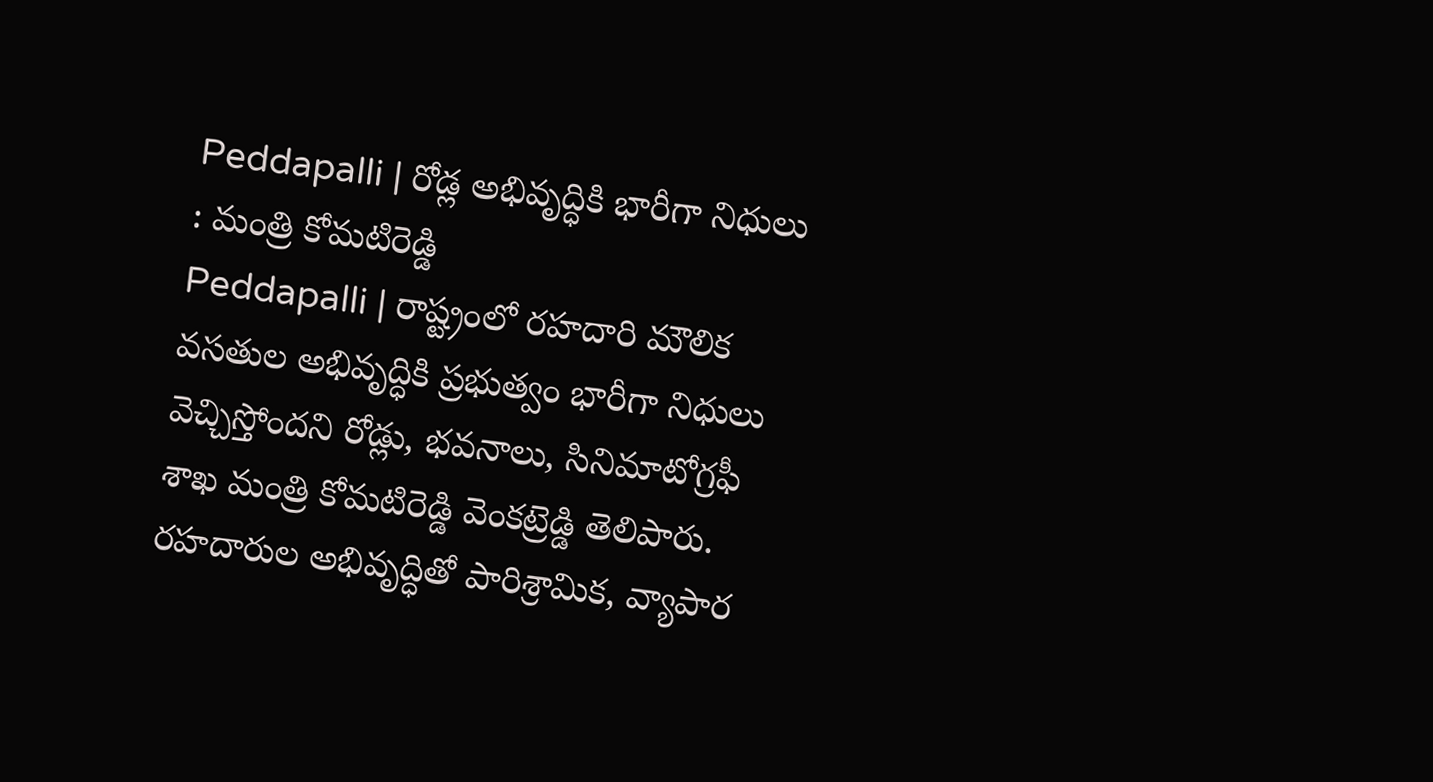Peddapalli | రోడ్ల అభివృద్ధికి భారీగా నిధులు : మంత్రి కోమటిరెడ్డి
Peddapalli | రాష్ట్రంలో రహదారి మౌలిక వసతుల అభివృద్ధికి ప్రభుత్వం భారీగా నిధులు వెచ్చిస్తోందని రోడ్లు, భవనాలు, సినిమాటోగ్రఫీ శాఖ మంత్రి కోమటిరెడ్డి వెంకట్రెడ్డి తెలిపారు. రహదారుల అభివృద్ధితో పారిశ్రామిక, వ్యాపార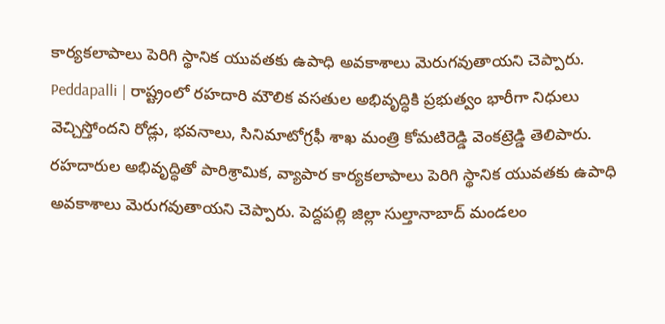కార్యకలాపాలు పెరిగి స్థానిక యువతకు ఉపాధి అవకాశాలు మెరుగవుతాయని చెప్పారు.
Peddapalli | రాష్ట్రంలో రహదారి మౌలిక వసతుల అభివృద్ధికి ప్రభుత్వం భారీగా నిధులు వెచ్చిస్తోందని రోడ్లు, భవనాలు, సినిమాటోగ్రఫీ శాఖ మంత్రి కోమటిరెడ్డి వెంకట్రెడ్డి తెలిపారు. రహదారుల అభివృద్ధితో పారిశ్రామిక, వ్యాపార కార్యకలాపాలు పెరిగి స్థానిక యువతకు ఉపాధి అవకాశాలు మెరుగవుతాయని చెప్పారు. పెద్దపల్లి జిల్లా సుల్తానాబాద్ మండలం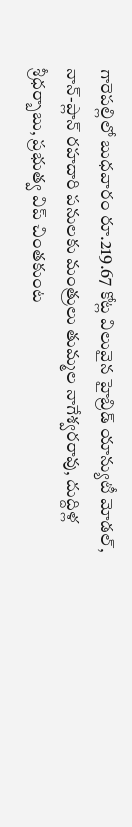గారెపల్లిలో బుధవారం రూ.219.67 కోట్ల విలువైన హైబ్రిడ్ యాన్యుటీ మోడల్, నాన్-ప్లాన్ రహదారి పనులకు మంత్రులు తుమ్మల నాగేశ్వరరావు, దుద్దిళ్ల శ్రీధర్బాబు, ప్రభుత్వ విప్ చింతకుంట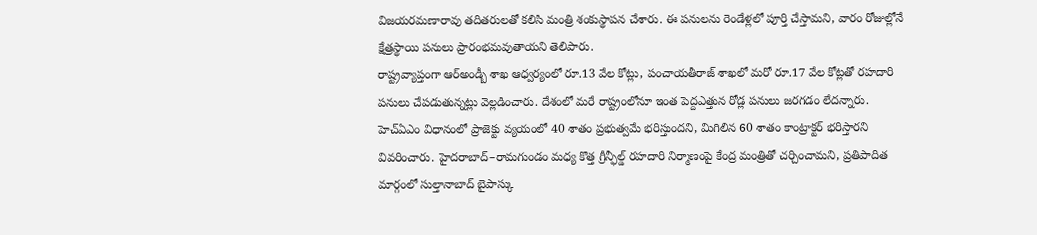విజయరమణారావు తదితరులతో కలిసి మంత్రి శంకుస్థాపన చేశారు. ఈ పనులను రెండేళ్లలో పూర్తి చేస్తామని, వారం రోజుల్లోనే క్షేత్రస్థాయి పనులు ప్రారంభమవుతాయని తెలిపారు.
రాష్ట్రవ్యాప్తంగా ఆర్అండ్బీ శాఖ ఆధ్వర్యంలో రూ.13 వేల కోట్లు, పంచాయతీరాజ్ శాఖలో మరో రూ.17 వేల కోట్లతో రహదారి పనులు చేపడుతున్నట్లు వెల్లడించారు. దేశంలో మరే రాష్ట్రంలోనూ ఇంత పెద్దఎత్తున రోడ్ల పనులు జరగడం లేదన్నారు. హెచ్ఏఎం విధానంలో ప్రాజెక్టు వ్యయంలో 40 శాతం ప్రభుత్వమే భరిస్తుందని, మిగిలిన 60 శాతం కాంట్రాక్టర్ భరిస్తారని వివరించారు. హైదరాబాద్–రామగుండం మధ్య కొత్త గ్రీన్ఫీల్డ్ రహదారి నిర్మాణంపై కేంద్ర మంత్రితో చర్చించామని, ప్రతిపాదిత మార్గంలో సుల్తానాబాద్ బైపాస్కు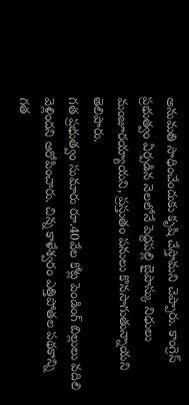అనుమతి సాధించేందుకు కృషి చేస్తామని చెప్పారు. కాంగ్రెస్ ప్రభుత్వం ఏర్పడిన నెలలోనే పెద్దపల్లి బైపాస్కు నిధులు మంజూరయ్యాయని, ప్రస్తుతం పనులు కొనసాగుతున్నాయని తెలిపారు.
గత ప్రభుత్వం సుమారు రూ.40వేల కోట్ల పెండింగ్ బిల్లులు వదిలి వెళ్లిందని ఆరోపించారు. చిన్న కాళేశ్వరం ఎత్తిపోతల పథకాన్ని గత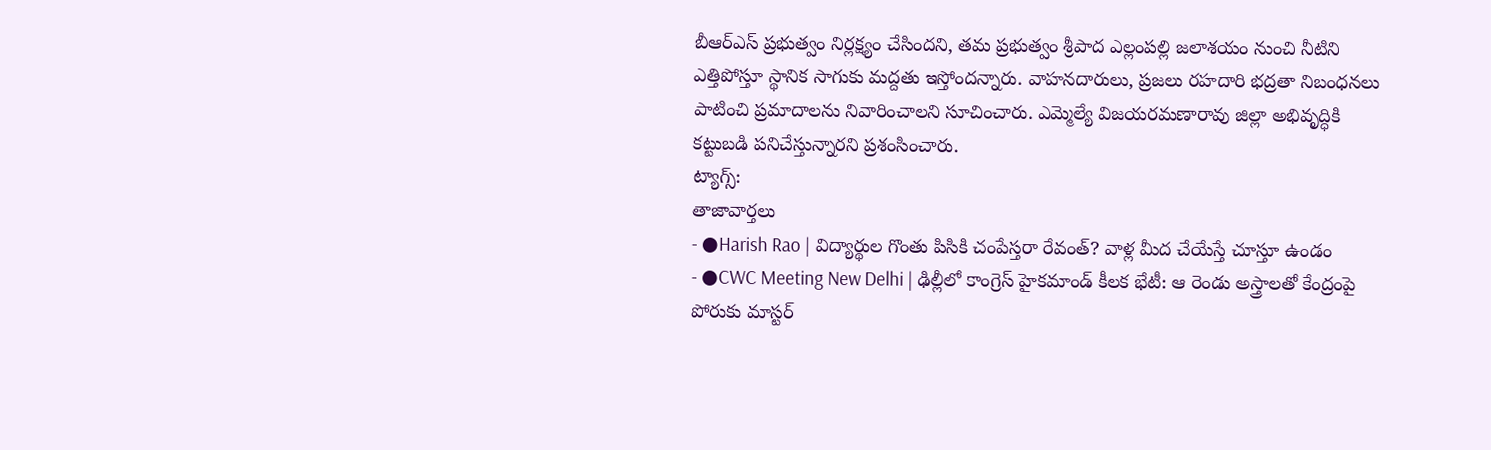బీఆర్ఎస్ ప్రభుత్వం నిర్లక్ష్యం చేసిందని, తమ ప్రభుత్వం శ్రీపాద ఎల్లంపల్లి జలాశయం నుంచి నీటిని ఎత్తిపోస్తూ స్థానిక సాగుకు మద్దతు ఇస్తోందన్నారు. వాహనదారులు, ప్రజలు రహదారి భద్రతా నిబంధనలు పాటించి ప్రమాదాలను నివారించాలని సూచించారు. ఎమ్మెల్యే విజయరమణారావు జిల్లా అభివృద్ధికి కట్టుబడి పనిచేస్తున్నారని ప్రశంసించారు.
ట్యాగ్స్:
తాజావార్తలు
- ●Harish Rao | విద్యార్థుల గొంతు పిసికి చంపేస్తరా రేవంత్? వాళ్ల మీద చేయేస్తే చూస్తూ ఉండం
- ●CWC Meeting New Delhi | ఢిల్లీలో కాంగ్రెస్ హైకమాండ్ కీలక భేటీ: ఆ రెండు అస్త్రాలతో కేంద్రంపై పోరుకు మాస్టర్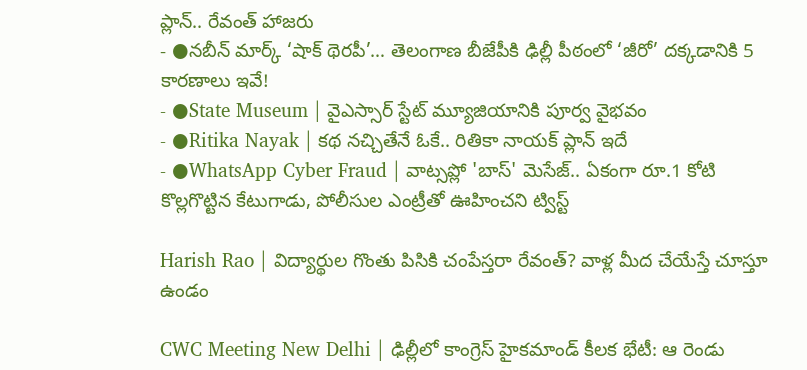ప్లాన్.. రేవంత్ హాజరు
- ●నబీన్ మార్క్ ‘షాక్ థెరపీ’… తెలంగాణ బీజేపీకి ఢిల్లీ పీఠంలో ‘జీరో’ దక్కడానికి 5 కారణాలు ఇవే!
- ●State Museum | వైఎస్సార్ స్టేట్ మ్యూజియానికి పూర్వ వైభవం
- ●Ritika Nayak | కథ నచ్చితేనే ఓకే.. రితికా నాయక్ ప్లాన్ ఇదే
- ●WhatsApp Cyber Fraud | వాట్సప్లో 'బాస్' మెసేజ్.. ఏకంగా రూ.1 కోటి కొల్లగొట్టిన కేటుగాడు, పోలీసుల ఎంట్రీతో ఊహించని ట్విస్ట్

Harish Rao | విద్యార్థుల గొంతు పిసికి చంపేస్తరా రేవంత్? వాళ్ల మీద చేయేస్తే చూస్తూ ఉండం

CWC Meeting New Delhi | ఢిల్లీలో కాంగ్రెస్ హైకమాండ్ కీలక భేటీ: ఆ రెండు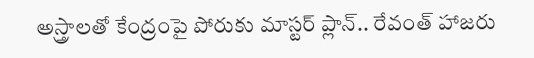అస్త్రాలతో కేంద్రంపై పోరుకు మాస్టర్ ప్లాన్.. రేవంత్ హాజరు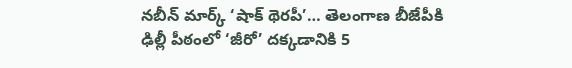నబీన్ మార్క్ ‘షాక్ థెరపీ’… తెలంగాణ బీజేపీకి ఢిల్లీ పీఠంలో ‘జీరో’ దక్కడానికి 5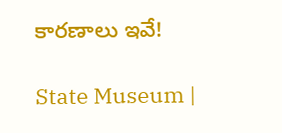కారణాలు ఇవే!

State Museum |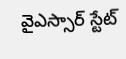వైఎస్సార్ స్టేట్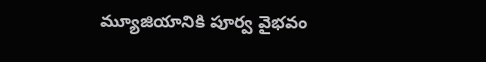మ్యూజియానికి పూర్వ వైభవం